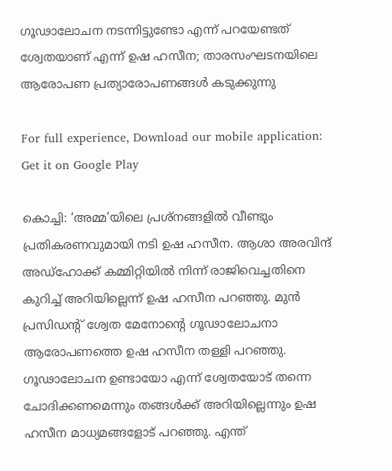ഗൂഢാലോചന നടന്നിട്ടുണ്ടോ എന്ന് പറയേണ്ടത് ശ്വേതയാണ് എന്ന് ഉഷ ഹസീന; താരസംഘടനയിലെ ആരോപണ പ്രത്യാരോപണങ്ങൾ കടുക്കുന്നു

For full experience, Download our mobile application:
Get it on Google Play

കൊച്ചി: ‘അമ്മ’യിലെ പ്രശ്‌നങ്ങളില്‍ വീണ്ടും പ്രതികരണവുമായി നടി ഉഷ ഹസീന. ആശാ അരവിന്ദ് അഡ്‌ഹോക്ക് കമ്മിറ്റിയില്‍ നിന്ന് രാജിവെച്ചതിനെ കുറിച്ച് അറിയില്ലെന്ന് ഉഷ ഹസീന പറഞ്ഞു. മുന്‍ പ്രസിഡന്റ് ശ്വേത മേനോന്റെ ഗൂഢാലോചനാ ആരോപണത്തെ ഉഷ ഹസീന തള്ളി പറഞ്ഞു. ഗൂഢാലോചന ഉണ്ടായോ എന്ന് ശ്വേതയോട് തന്നെ ചോദിക്കണമെന്നും തങ്ങള്‍ക്ക് അറിയില്ലെന്നും ഉഷ ഹസീന മാധ്യമങ്ങളോട് പറഞ്ഞു. എന്ത്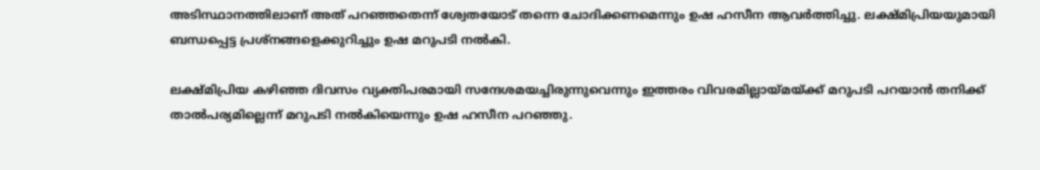അടിസ്ഥാനത്തിലാണ് അത് പറഞ്ഞതെന്ന് ശ്വേതയോട് തന്നെ ചോദിക്കണമെന്നും ഉഷ ഹസീന ആവര്‍ത്തിച്ചു. ലക്ഷ്മിപ്രിയയുമായി ബന്ധപ്പെട്ട പ്രശ്‌നങ്ങളെക്കുറിച്ചും ഉഷ മറുപടി നല്‍കി.

ലക്ഷ്മിപ്രിയ കഴിഞ്ഞ ദിവസം വ്യക്തിപരമായി സന്ദേശമയച്ചിരുന്നുവെന്നും ഇത്തരം വിവരമില്ലായ്മയ്ക്ക് മറുപടി പറയാന്‍ തനിക്ക് താല്‍പര്യമില്ലെന്ന് മറുപടി നല്‍കിയെന്നും ഉഷ ഹസീന പറഞ്ഞു.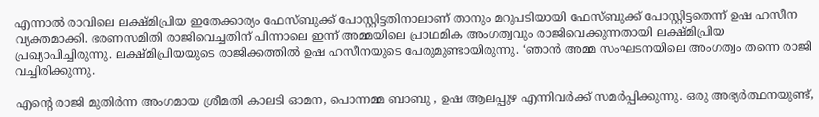എന്നാല്‍ രാവിലെ ലക്ഷ്മിപ്രിയ ഇതേക്കാര്യം ഫേസ്ബുക്ക് പോസ്റ്റിട്ടതിനാലാണ് താനും മറുപടിയായി ഫേസ്ബുക്ക് പോസ്റ്റിട്ടതെന്ന് ഉഷ ഹസീന വ്യക്തമാക്കി. ഭരണസമിതി രാജിവെച്ചതിന് പിന്നാലെ ഇന്ന് അമ്മയിലെ പ്രാഥമിക അംഗത്വവും രാജിവെക്കുന്നതായി ലക്ഷ്മിപ്രിയ പ്രഖ്യാപിച്ചിരുന്നു. ലക്ഷ്മിപ്രിയയുടെ രാജിക്കത്തില്‍ ഉഷ ഹസീനയുടെ പേരുമുണ്ടായിരുന്നു. ‘ഞാന്‍ അമ്മ സംഘടനയിലെ അംഗത്വം തന്നെ രാജി വച്ചിരിക്കുന്നു.

എന്റെ രാജി മുതിര്‍ന്ന അംഗമായ ശ്രീമതി കാലടി ഓമന, പൊന്നമ്മ ബാബു , ഉഷ ആലപ്പുഴ എന്നിവര്‍ക്ക് സമര്‍പ്പിക്കുന്നു. ഒരു അഭ്യര്‍ത്ഥനയുണ്ട്,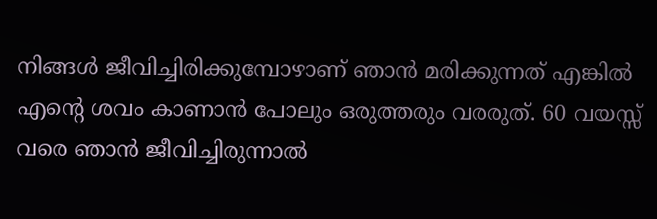നിങ്ങള്‍ ജീവിച്ചിരിക്കുമ്പോഴാണ് ഞാന്‍ മരിക്കുന്നത് എങ്കില്‍ എന്റെ ശവം കാണാന്‍ പോലും ഒരുത്തരും വരരുത്. 60 വയസ്സ് വരെ ഞാന്‍ ജീവിച്ചിരുന്നാല്‍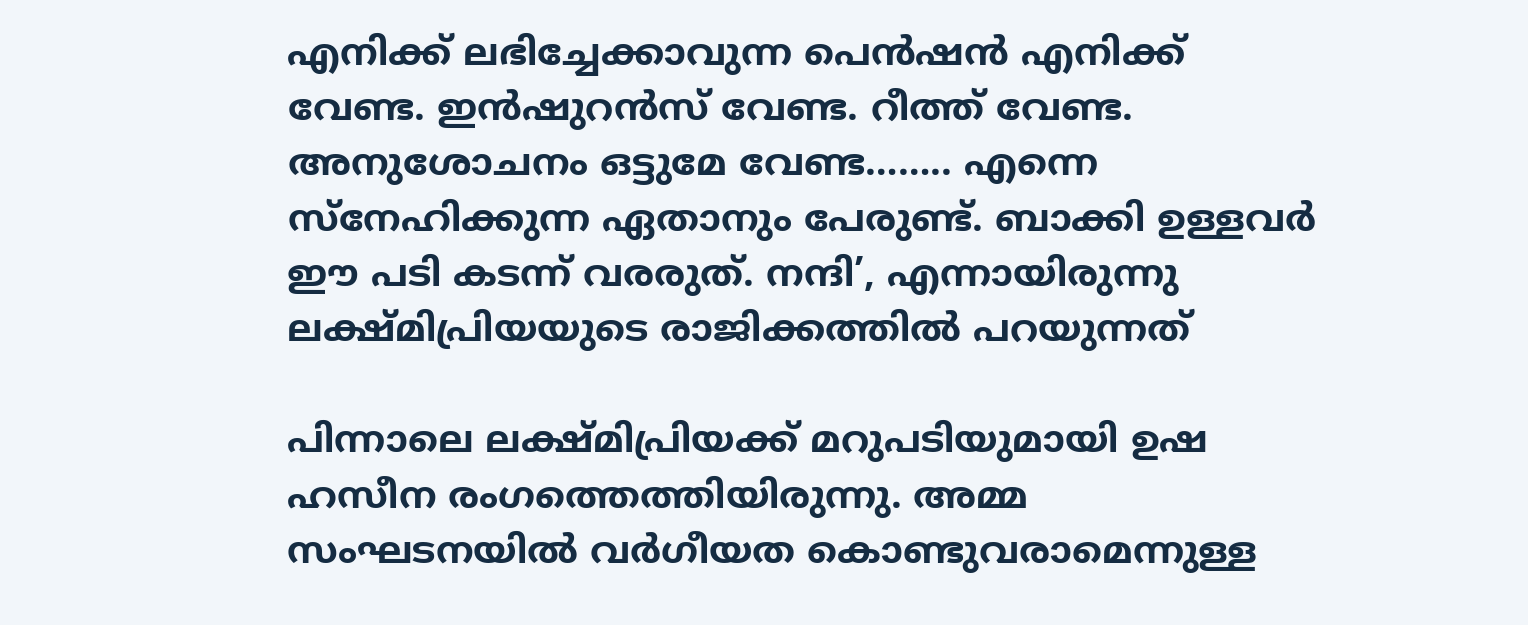എനിക്ക് ലഭിച്ചേക്കാവുന്ന പെന്‍ഷന്‍ എനിക്ക് വേണ്ട. ഇന്‍ഷുറന്‍സ് വേണ്ട. റീത്ത് വേണ്ട. അനുശോചനം ഒട്ടുമേ വേണ്ട…….. എന്നെ സ്‌നേഹിക്കുന്ന ഏതാനും പേരുണ്ട്. ബാക്കി ഉള്ളവര്‍ ഈ പടി കടന്ന് വരരുത്. നന്ദി’, എന്നായിരുന്നു ലക്ഷ്മിപ്രിയയുടെ രാജിക്കത്തില്‍ പറയുന്നത്

പിന്നാലെ ലക്ഷ്മിപ്രിയക്ക് മറുപടിയുമായി ഉഷ ഹസീന രംഗത്തെത്തിയിരുന്നു. അമ്മ സംഘടനയില്‍ വര്‍ഗീയത കൊണ്ടുവരാമെന്നുള്ള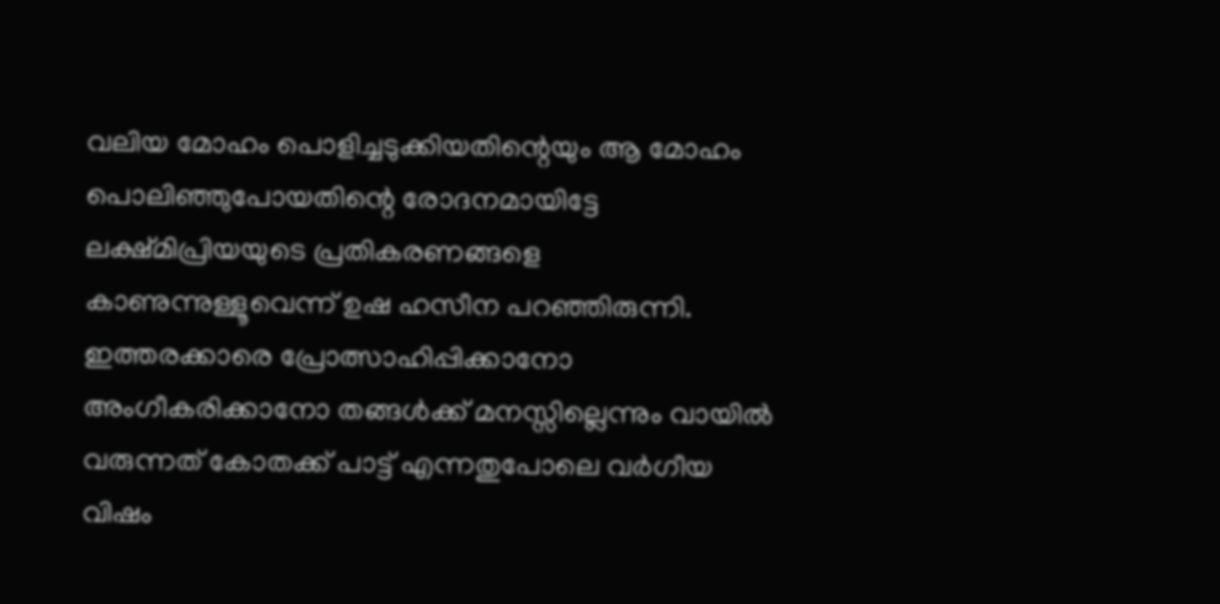വലിയ മോഹം പൊളിച്ചടുക്കിയതിന്റെയും ആ മോഹം പൊലിഞ്ഞുപോയതിന്റെ രോദനമായിട്ടേ ലക്ഷ്മിപ്രിയയുടെ പ്രതികരണങ്ങളെ കാണുന്നുള്ളൂവെന്ന് ഉഷ ഹസീന പറഞ്ഞിരുന്നി. ഇത്തരക്കാരെ പ്രോത്സാഹിപ്പിക്കാനോ അംഗീകരിക്കാനോ തങ്ങള്‍ക്ക് മനസ്സില്ലെന്നും വായില്‍ വരുന്നത് കോതക്ക് പാട്ട് എന്നതുപോലെ വര്‍ഗീയ വിഷം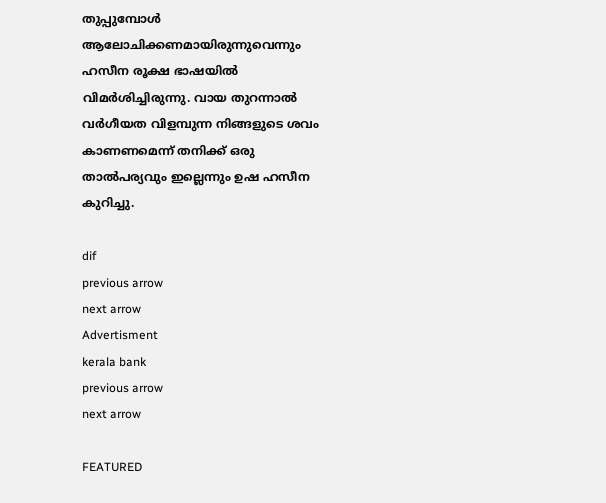തുപ്പുമ്പോള്‍ ആലോചിക്കണമായിരുന്നുവെന്നും ഹസീന രൂക്ഷ ഭാഷയില്‍ വിമര്‍ശിച്ചിരുന്നു. വായ തുറന്നാല്‍ വര്‍ഗീയത വിളമ്പുന്ന നിങ്ങളുടെ ശവം കാണണമെന്ന് തനിക്ക് ഒരു താല്‍പര്യവും ഇല്ലെന്നും ഉഷ ഹസീന കുറിച്ചു.

dif
previous arrow
next arrow
Advertisment
kerala bank
previous arrow
next arrow

FEATURED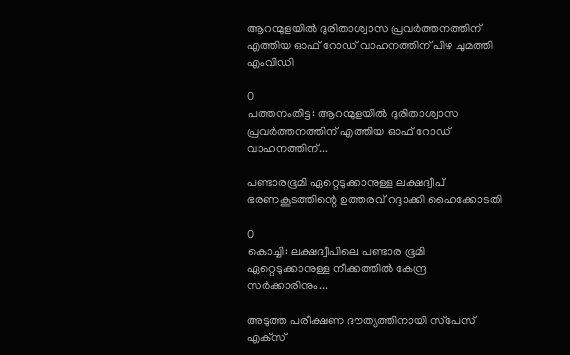ആറന്മുളയിൽ ദുരിതാശ്വാസ പ്രവർത്തനത്തിന് എത്തിയ ഓഫ് റോഡ് വാഹനത്തിന് പിഴ ചുമത്തി എംവിഡി

0
പത്തനംതിട്ട: ആറന്മുളയിൽ ദുരിതാശ്വാസ പ്രവർത്തനത്തിന് എത്തിയ ഓഫ് റോഡ് വാഹനത്തിന്...

പണ്ടാരഭൂമി ഏറ്റെടുക്കാനുള്ള ലക്ഷദ്വീപ് ഭരണകൂടത്തിന്റെ ഉത്തരവ് റദ്ദാക്കി ഹൈക്കോടതി

0
കൊച്ചി: ലക്ഷദ്വീപിലെ പണ്ടാര ഭൂമി ഏറ്റെടുക്കാനുള്ള നീക്കത്തിൽ കേന്ദ്ര സർക്കാരിനും...

അടുത്ത പരീക്ഷണ ദൗത്യത്തിനായി സ്‌പേസ് എക്‌സ്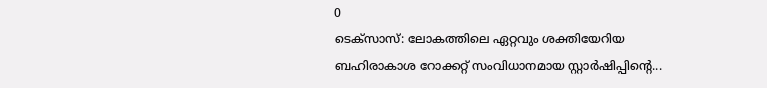0
ടെക്‌സാസ്: ലോകത്തിലെ ഏറ്റവും ശക്തിയേറിയ ബഹിരാകാശ റോക്കറ്റ് സംവിധാനമായ സ്റ്റാർഷിപ്പിന്റെ...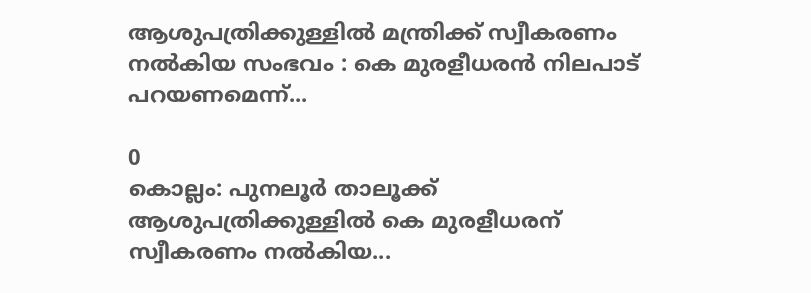ആശുപത്രിക്കുള്ളിൽ മന്ത്രിക്ക് സ്വീകരണം നൽകിയ സംഭവം : കെ മുരളീധരൻ നിലപാട് പറയണമെന്ന്...

0
കൊല്ലം: പുനലൂർ താലൂക്ക് ആശുപത്രിക്കുള്ളിൽ കെ മുരളീധരന് സ്വീകരണം നൽകിയ...